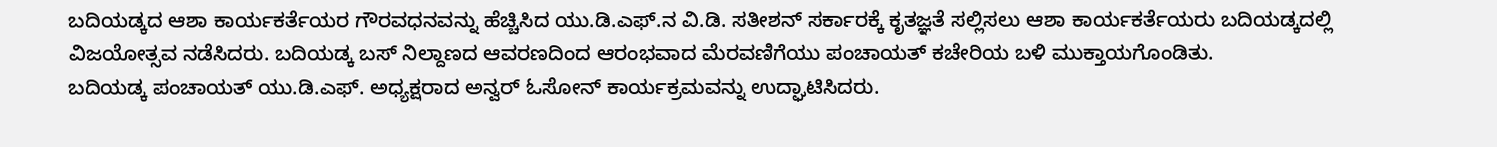ಬದಿಯಡ್ಕದ ಆಶಾ ಕಾರ್ಯಕರ್ತೆಯರ ಗೌರವಧನವನ್ನು ಹೆಚ್ಚಿಸಿದ ಯು.ಡಿ.ಎಫ್.ನ ವಿ.ಡಿ. ಸತೀಶನ್ ಸರ್ಕಾರಕ್ಕೆ ಕೃತಜ್ಞತೆ ಸಲ್ಲಿಸಲು ಆಶಾ ಕಾರ್ಯಕರ್ತೆಯರು ಬದಿಯಡ್ಕದಲ್ಲಿ ವಿಜಯೋತ್ಸವ ನಡೆಸಿದರು. ಬದಿಯಡ್ಕ ಬಸ್ ನಿಲ್ದಾಣದ ಆವರಣದಿಂದ ಆರಂಭವಾದ ಮೆರವಣಿಗೆಯು ಪಂಚಾಯತ್ ಕಚೇರಿಯ ಬಳಿ ಮುಕ್ತಾಯಗೊಂಡಿತು.
ಬದಿಯಡ್ಕ ಪಂಚಾಯತ್ ಯು.ಡಿ.ಎಫ್. ಅಧ್ಯಕ್ಷರಾದ ಅನ್ವರ್ ಓಸೋನ್ ಕಾರ್ಯಕ್ರಮವನ್ನು ಉದ್ಘಾಟಿಸಿದರು.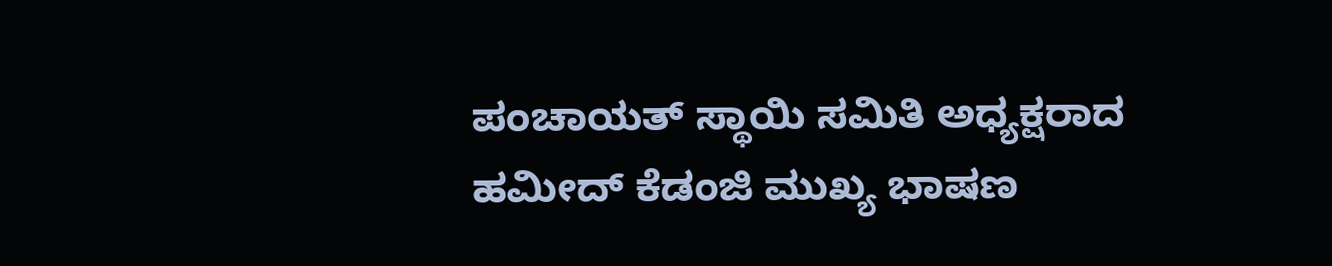ಪಂಚಾಯತ್ ಸ್ಥಾಯಿ ಸಮಿತಿ ಅಧ್ಯಕ್ಷರಾದ ಹಮೀದ್ ಕೆಡಂಜಿ ಮುಖ್ಯ ಭಾಷಣ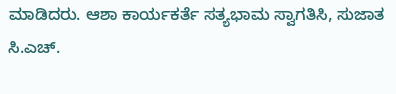ಮಾಡಿದರು. ಆಶಾ ಕಾರ್ಯಕರ್ತೆ ಸತ್ಯಭಾಮ ಸ್ವಾಗತಿಸಿ, ಸುಜಾತ ಸಿ.ಎಚ್.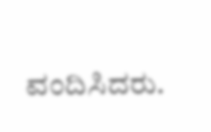ವಂದಿಸಿದರು.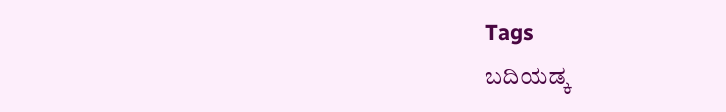Tags
ಬದಿಯಡ್ಕ